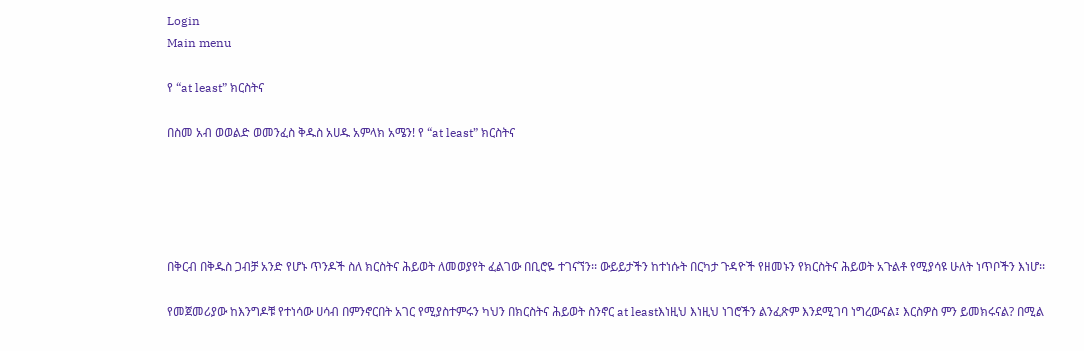Login
Main menu

የ “at least” ክርስትና

በስመ አብ ወወልድ ወመንፈስ ቅዱስ አሀዱ አምላክ አሜን! የ “at least” ክርስትና





በቅርብ በቅዱስ ጋብቻ አንድ የሆኑ ጥንዶች ስለ ክርስትና ሕይወት ለመወያየት ፈልገው በቢሮዬ ተገናኘን፡፡ ውይይታችን ከተነሱት በርካታ ጉዳዮች የዘመኑን የክርስትና ሕይወት አጉልቶ የሚያሳዩ ሁለት ነጥቦችን እነሆ፡፡

የመጀመሪያው ከእንግዶቹ የተነሳው ሀሳብ በምንኖርበት አገር የሚያስተምሩን ካህን በክርስትና ሕይወት ስንኖር at leastእነዚህ እነዚህ ነገሮችን ልንፈጽም እንደሚገባ ነግረውናል፤ እርስዎስ ምን ይመክሩናል? በሚል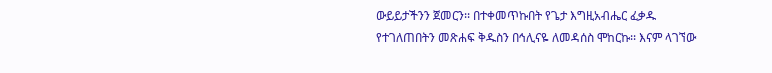ውይይታችንን ጀመርን፡፡ በተቀመጥኩበት የጌታ እግዚአብሔር ፈቃዱ የተገለጠበትን መጽሐፍ ቅዱስን በኅሊናዬ ለመዳሰስ ሞከርኩ፡፡ እናም ላገኘው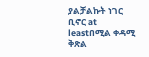ያልቻልኩት ነገር ቢኖር at leastበሚል ቀዳሚ ቅጽል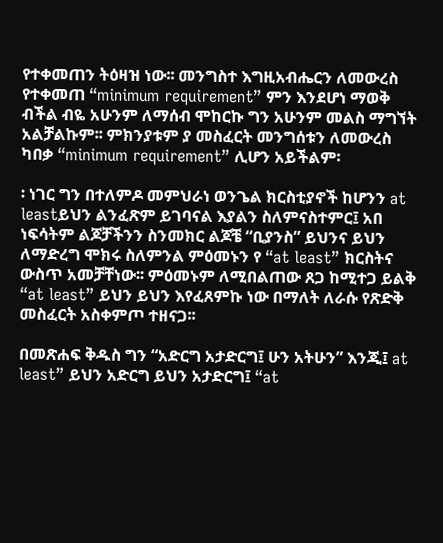የተቀመጠን ትዕዛዝ ነው፡፡ መንግስተ እግዚአብሔርን ለመውረስ የተቀመጠ “minimum requirement” ምን እንደሆነ ማወቅ ብችል ብዬ አሁንም ለማሰብ ሞከርኩ ግን አሁንም መልስ ማግኘት አልቻልኩም፡፡ ምክንያቱም ያ መስፈርት መንግሰቱን ለመውረስ ካበቃ “minimum requirement” ሊሆን አይችልም፡

፡ ነገር ግን በተለምዶ መምህራነ ወንጌል ክርስቲያኖች ከሆንን at leastይህን ልንፈጽም ይገባናል እያልን ስለምናስተምር፤ አበ ነፍሳትም ልጆቻችንን ስንመክር ልጆቼ “ቢያንስ” ይህንና ይህን ለማድረግ ሞክሩ ስለምንል ምዕመኑን የ “at least” ክርስትና ውስጥ አመቻቸነው፡፡ ምዕመኑም ለሚበልጠው ጸጋ ከሚተጋ ይልቅ “at least” ይህን ይህን እየፈጸምኩ ነው በማለት ለራሱ የጽድቅ መስፈርት አስቀምጦ ተዘናጋ፡፡

በመጽሐፍ ቅዱስ ግን “አድርግ አታድርግ፤ ሁን አትሁን” እንጂ፤ at least” ይህን አድርግ ይህን አታድርግ፤ “at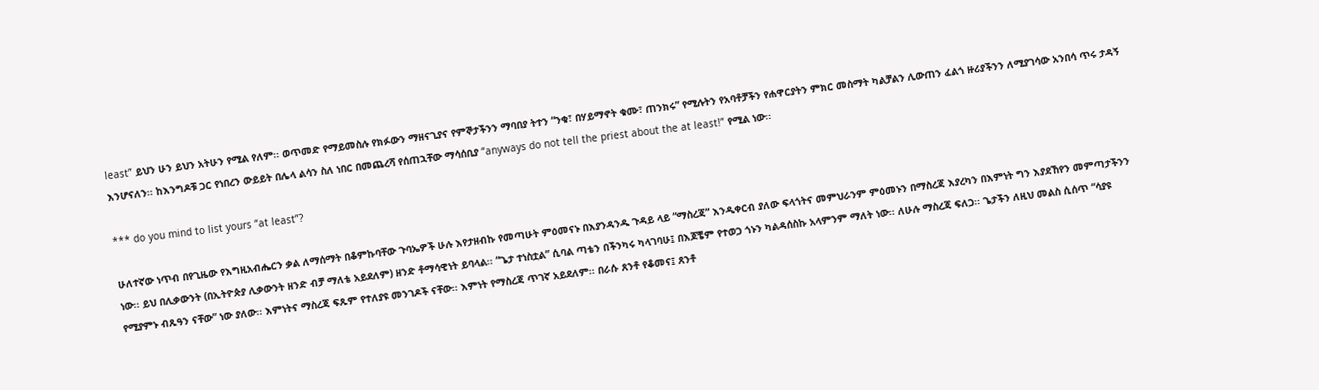least” ይህን ሁን ይህን አትሁን የሚል የለም፡፡ ወጥመድ የማይመስሉ የክፉውን ማዘናጊያና የምኞታችንን ማባበያ ትተን “ንቁ፣ በሃይማኖት ቁሙ፣ ጠንክሩ” የሚሉትን የአባቶቻችን የሐዋርያትን ምክር መስማት ካልቻልን ሊውጠን ፈልጎ ዙሪያችንን ለሚያገሳው አንበሳ ጥሩ ታዳኝ እንሆናለን፡፡ ከእንግዶቹ ጋር የነበረን ውይይት በሌላ ልሳን ስለ ነበር በመጨረሻ የሰጠኋቸው ማሳሰቢያ “anyways do not tell the priest about the at least!” የሚል ነው፡፡

*** do you mind to list yours “at least”?

ሁለተኛው ነጥብ በየጊዜው የእግዚአብሔርን ቃል ለማሰማት በቆምኩባቸው ጉባኤዎች ሁሉ እየታዘብኩ የመጣሁት ምዕመናኑ በእያንዳንዱ ጉዳይ ላይ “ማስረጃ” እንዲቀርብ ያለው ፍላጎትና መምህራንም ምዕመኑን በማስረጃ እያረካን በእምነት ግን እያደኸየን መምጣታችንን ነው፡፡ ይህ በሊቃውንት (በኢትዮጵያ ሊቃውንት ዘንድ ብቻ ማለቴ አይደለም) ዘንድ ቶማሳዊነት ይባላል፡፡ “ጌታ ተነስቷል” ሲባል ጣቴን በችንካሩ ካላገባሁ፤ በእጆቼም የተወጋ ጎኑን ካልዳሰስኩ አላምንም ማለት ነው፡፡ ለሁሉ ማስረጃ ፍለጋ፡፡ ጌታችን ለዚህ መልስ ሲሰጥ “ሳያዩ የሚያምኑ ብጹዓን ናቸው” ነው ያለው፡፡ እምነትና ማስረጃ ፍጹም የተለያዩ መንገዶች ናቸው፡፡ እምነት የማስረጃ ጥገኛ አይደለም፡፡ በራሱ ጸንቶ የቆመና፤ ጸንቶ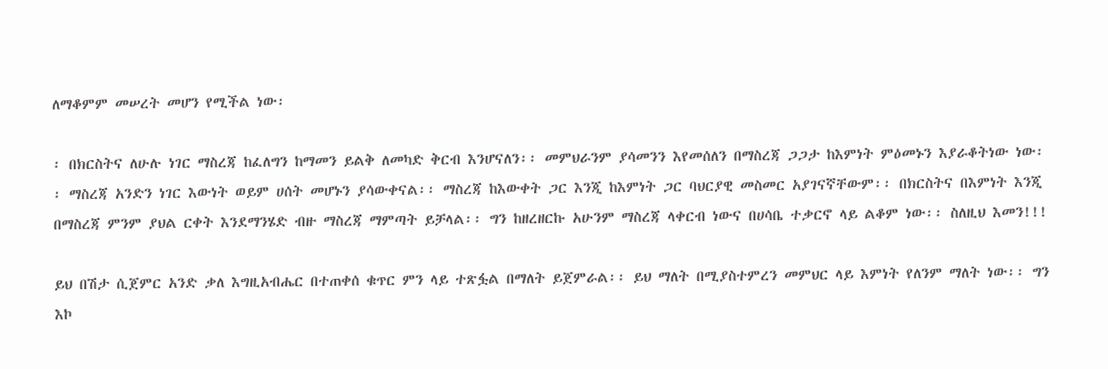ለማቆምም መሠረት መሆን የሚችል ነው፡

፡ በክርስትና ለሁሉ ነገር ማስረጃ ከፈለግን ከማመን ይልቅ ለመካድ ቅርብ እንሆናለን፡፡ መምህራንም ያሳመንን እየመሰለን በማስረጃ ጋጋታ ከእምነት ምዕመኑን እያራቆትነው ነው፡፡ ማስረጃ አንድን ነገር እውነት ወይም ሀሰት መሆኑን ያሳውቀናል፡፡ ማስረጃ ከእውቀት ጋር እንጂ ከእምነት ጋር ባህርያዊ መስመር አያገናኛቸውም፡፡ በክርስትና በእምነት እንጂ በማስረጃ ምንም ያህል ርቀት እንደማንሄድ ብዙ ማስረጃ ማምጣት ይቻላል፡፡ ግን ከዘረዘርኩ አሁንም ማስረጃ ላቀርብ ነውና በሀሳቤ ተቃርኖ ላይ ልቆም ነው፡፡ ስለዚህ እመን!!!

ይህ በሽታ ሲጀምር አንድ ቃለ እግዚአብሔር በተጠቀሰ ቁጥር ምን ላይ ተጽፏል በማለት ይጀምራል፡፡ ይህ ማለት በሚያስተምረን መምህር ላይ እምነት የለንም ማለት ነው፡፡ ግን እኮ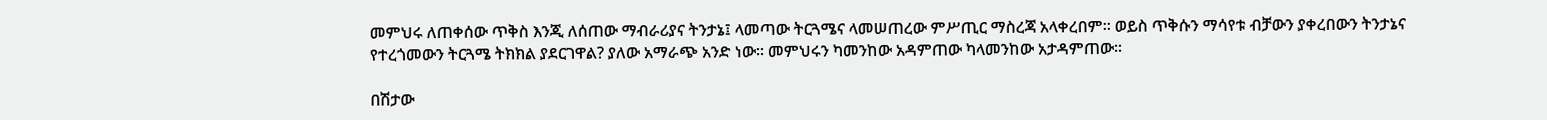መምህሩ ለጠቀሰው ጥቅስ እንጂ ለሰጠው ማብራሪያና ትንታኔ፤ ላመጣው ትርጓሜና ላመሠጠረው ምሥጢር ማስረጃ አላቀረበም፡፡ ወይስ ጥቅሱን ማሳየቱ ብቻውን ያቀረበውን ትንታኔና የተረጎመውን ትርጓሜ ትክክል ያደርገዋል? ያለው አማራጭ አንድ ነው፡፡ መምህሩን ካመንከው አዳምጠው ካላመንከው አታዳምጠው፡፡

በሽታው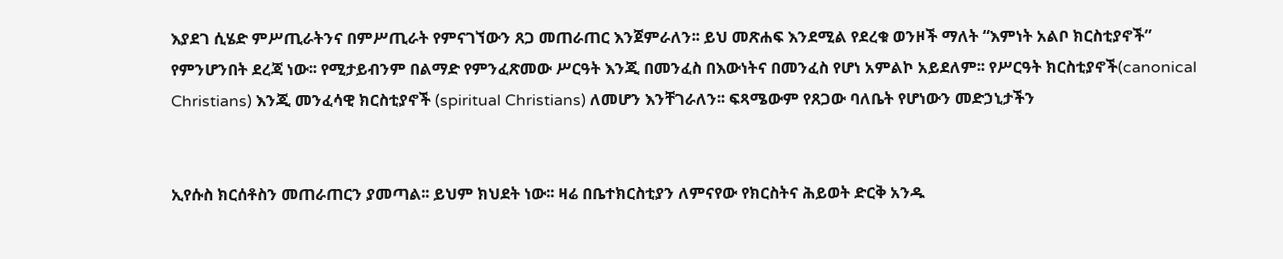እያደገ ሲሄድ ምሥጢራትንና በምሥጢራት የምናገኘውን ጸጋ መጠራጠር እንጀምራለን፡፡ ይህ መጽሐፍ እንደሚል የደረቁ ወንዞች ማለት “እምነት አልቦ ክርስቲያኖች” የምንሆንበት ደረጃ ነው፡፡ የሚታይብንም በልማድ የምንፈጽመው ሥርዓት እንጂ በመንፈስ በእውነትና በመንፈስ የሆነ አምልኮ አይደለም፡፡ የሥርዓት ክርስቲያኖች(canonical Christians) እንጂ መንፈሳዊ ክርስቲያኖች (spiritual Christians) ለመሆን እንቸገራለን፡፡ ፍጻሜውም የጸጋው ባለቤት የሆነውን መድኃኒታችን


ኢየሱስ ክርሰቶስን መጠራጠርን ያመጣል፡፡ ይህም ክህደት ነው፡፡ ዛሬ በቤተክርስቲያን ለምናየው የክርስትና ሕይወት ድርቅ አንዱ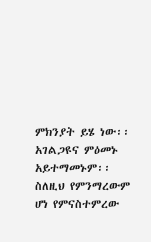ምክንያት ይሄ ነው፡፡ አገልጋዩና ምዕመኑ አይተማመኑም፡፡ ስለዚህ የምንማረውም ሆነ የምናስተምረው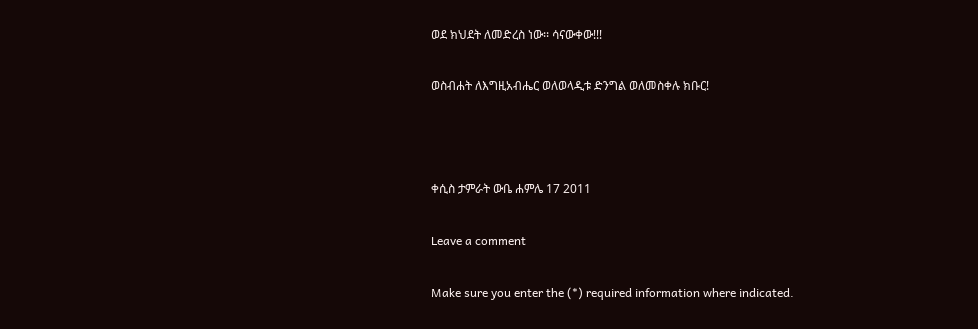ወደ ክህደት ለመድረስ ነው፡፡ ሳናውቀው!!!

ወስብሐት ለእግዚአብሔር ወለወላዲቱ ድንግል ወለመስቀሉ ክቡር!



ቀሲስ ታምራት ውቤ ሐምሌ 17 2011

Leave a comment

Make sure you enter the (*) required information where indicated.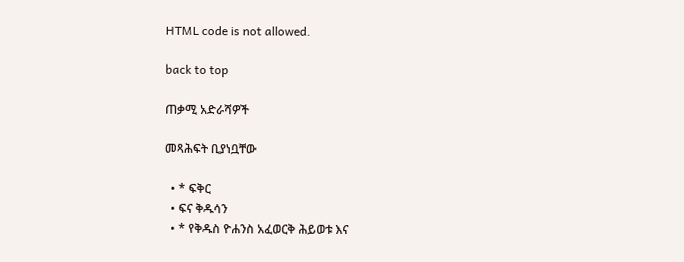HTML code is not allowed.

back to top

ጠቃሚ አድራሻዎች

መጻሕፍት ቢያነቧቸው

  • * ፍቅር
  • ፍና ቅዱሳን
  • * የቅዱስ ዮሐንስ አፈወርቅ ሕይወቱ እና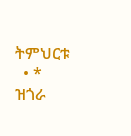ትምህርቱ
  • * ዝጎራ